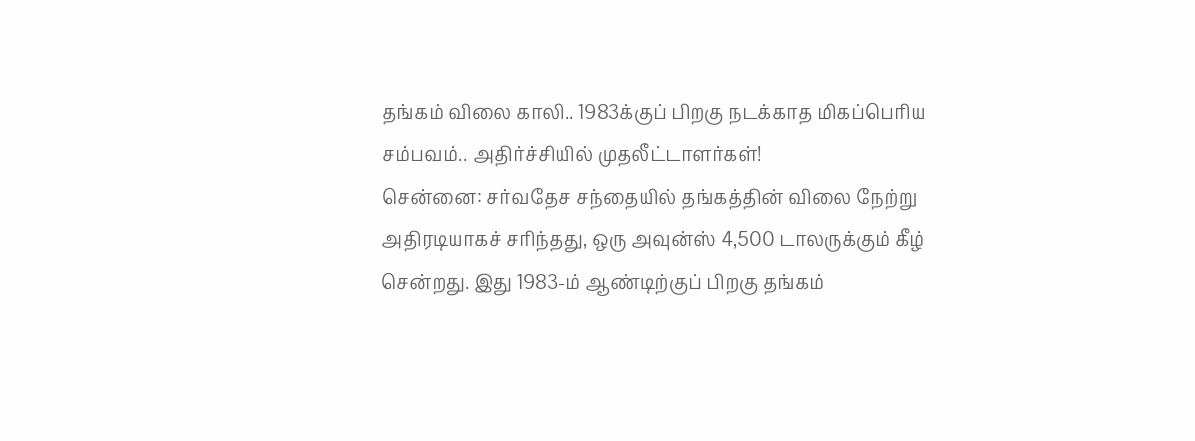தங்கம் விலை காலி.. 1983க்குப் பிறகு நடக்காத மிகப்பெரிய சம்பவம்.. அதிர்ச்சியில் முதலீட்டாளர்கள்!
சென்னை: சர்வதேச சந்தையில் தங்கத்தின் விலை நேற்று அதிரடியாகச் சரிந்தது, ஒரு அவுன்ஸ் 4,500 டாலருக்கும் கீழ் சென்றது. இது 1983-ம் ஆண்டிற்குப் பிறகு தங்கம்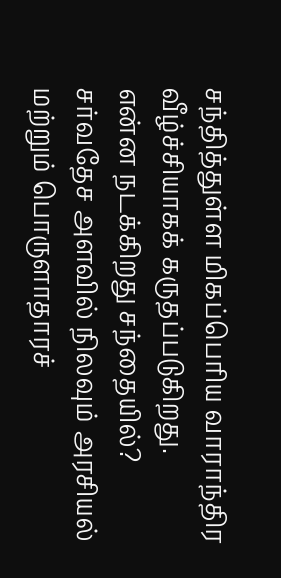சந்தித்துள்ள மிகப்பெரிய வாராந்திர வீழ்ச்சியாகக் கருதப்படுகிறது.
என்ன நடக்கிறது சந்தையில்?
சர்வதேச அளவில் நிலவும் அரசியல் மற்றும் பொருளாதாரச்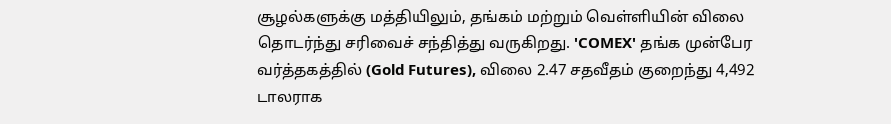சூழல்களுக்கு மத்தியிலும், தங்கம் மற்றும் வெள்ளியின் விலை தொடர்ந்து சரிவைச் சந்தித்து வருகிறது. 'COMEX' தங்க முன்பேர வர்த்தகத்தில் (Gold Futures), விலை 2.47 சதவீதம் குறைந்து 4,492 டாலராக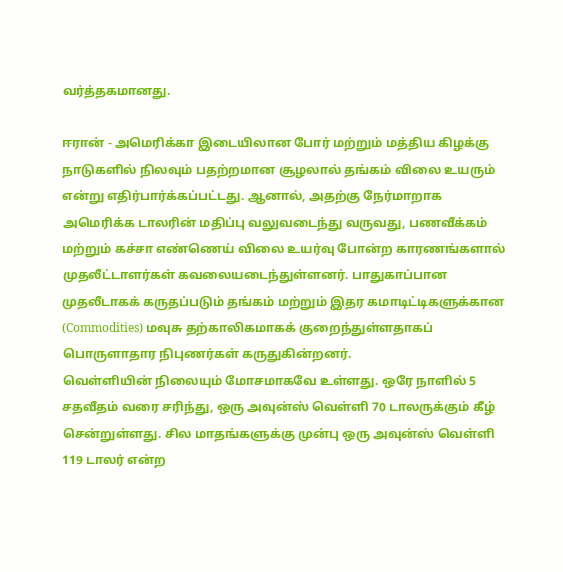வர்த்தகமானது.

ஈரான் - அமெரிக்கா இடையிலான போர் மற்றும் மத்திய கிழக்கு நாடுகளில் நிலவும் பதற்றமான சூழலால் தங்கம் விலை உயரும் என்று எதிர்பார்க்கப்பட்டது. ஆனால், அதற்கு நேர்மாறாக அமெரிக்க டாலரின் மதிப்பு வலுவடைந்து வருவது, பணவீக்கம் மற்றும் கச்சா எண்ணெய் விலை உயர்வு போன்ற காரணங்களால் முதலீட்டாளர்கள் கவலையடைந்துள்ளனர். பாதுகாப்பான முதலீடாகக் கருதப்படும் தங்கம் மற்றும் இதர கமாடிட்டிகளுக்கான (Commodities) மவுசு தற்காலிகமாகக் குறைந்துள்ளதாகப் பொருளாதார நிபுணர்கள் கருதுகின்றனர்.
வெள்ளியின் நிலையும் மோசமாகவே உள்ளது. ஒரே நாளில் 5 சதவீதம் வரை சரிந்து, ஒரு அவுன்ஸ் வெள்ளி 70 டாலருக்கும் கீழ் சென்றுள்ளது. சில மாதங்களுக்கு முன்பு ஒரு அவுன்ஸ் வெள்ளி 119 டாலர் என்ற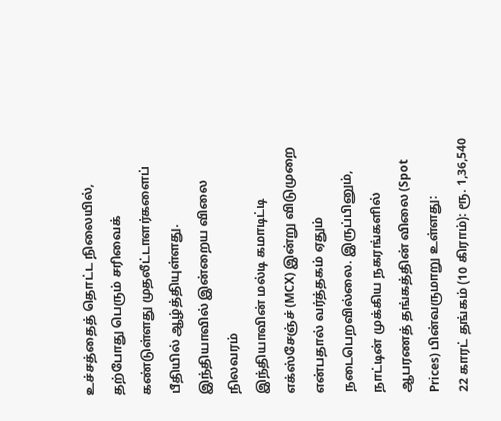உச்சத்தைத் தொட்ட நிலையில், தற்போது பெரும் சரிவைக் கண்டுள்ளது முதலீட்டாளர்களைப் பீதியில் ஆழ்த்தியுள்ளது.
இந்தியாவில் இன்றைய விலை நிலவரம்
இந்தியாவின் மல்டி கமாடிட்டி எக்ஸ்சேஞ்ச் (MCX) இன்று விடுமுறை என்பதால் வர்த்தகம் ஏதும் நடைபெறவில்லை. இருப்பினும், நாட்டின் முக்கிய நகரங்களில் ஆபரணத் தங்கத்தின் விலை (Spot Prices) பின்வருமாறு உள்ளது:
22 காரட் தங்கம் (10 கிராம்): ரூ. 1,36,540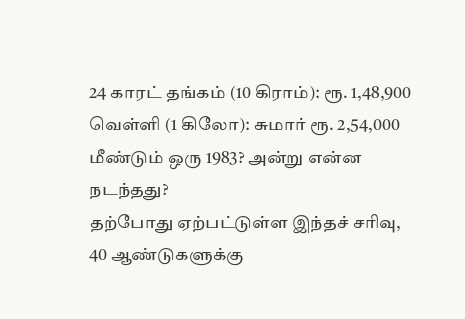24 காரட் தங்கம் (10 கிராம்): ரூ. 1,48,900
வெள்ளி (1 கிலோ): சுமார் ரூ. 2,54,000
மீண்டும் ஒரு 1983? அன்று என்ன நடந்தது?
தற்போது ஏற்பட்டுள்ள இந்தச் சரிவு, 40 ஆண்டுகளுக்கு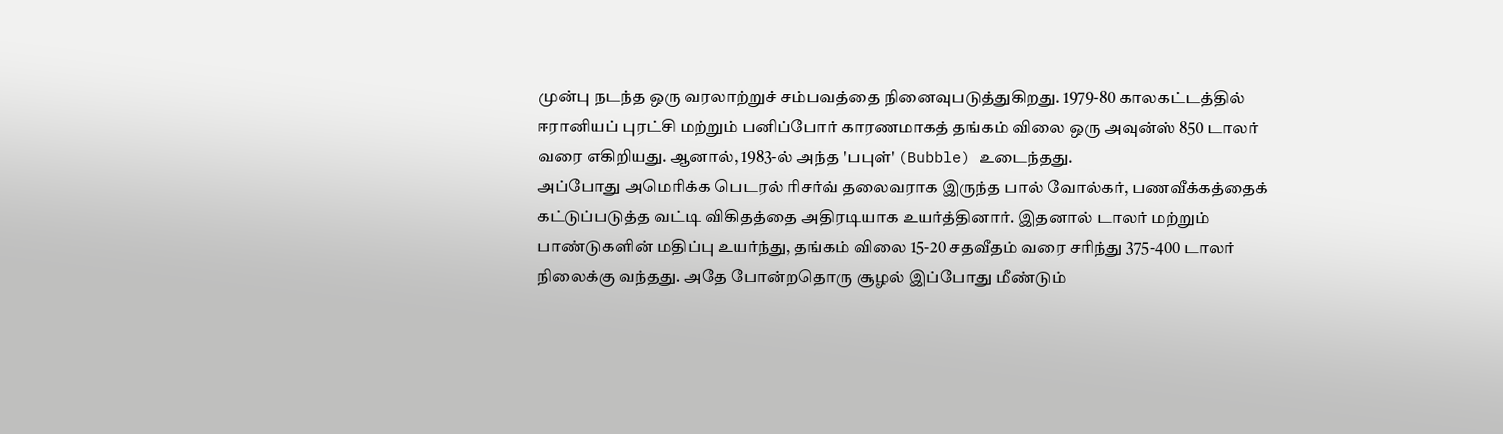முன்பு நடந்த ஒரு வரலாற்றுச் சம்பவத்தை நினைவுபடுத்துகிறது. 1979-80 காலகட்டத்தில் ஈரானியப் புரட்சி மற்றும் பனிப்போர் காரணமாகத் தங்கம் விலை ஒரு அவுன்ஸ் 850 டாலர் வரை எகிறியது. ஆனால், 1983-ல் அந்த 'பபுள்' (Bubble) உடைந்தது.
அப்போது அமெரிக்க பெடரல் ரிசர்வ் தலைவராக இருந்த பால் வோல்கர், பணவீக்கத்தைக் கட்டுப்படுத்த வட்டி விகிதத்தை அதிரடியாக உயர்த்தினார். இதனால் டாலர் மற்றும் பாண்டுகளின் மதிப்பு உயர்ந்து, தங்கம் விலை 15-20 சதவீதம் வரை சரிந்து 375-400 டாலர் நிலைக்கு வந்தது. அதே போன்றதொரு சூழல் இப்போது மீண்டும்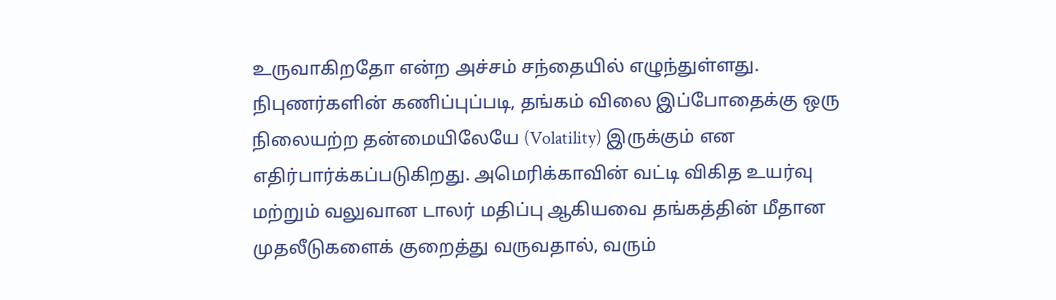உருவாகிறதோ என்ற அச்சம் சந்தையில் எழுந்துள்ளது.
நிபுணர்களின் கணிப்புப்படி, தங்கம் விலை இப்போதைக்கு ஒரு நிலையற்ற தன்மையிலேயே (Volatility) இருக்கும் என எதிர்பார்க்கப்படுகிறது. அமெரிக்காவின் வட்டி விகித உயர்வு மற்றும் வலுவான டாலர் மதிப்பு ஆகியவை தங்கத்தின் மீதான முதலீடுகளைக் குறைத்து வருவதால், வரும்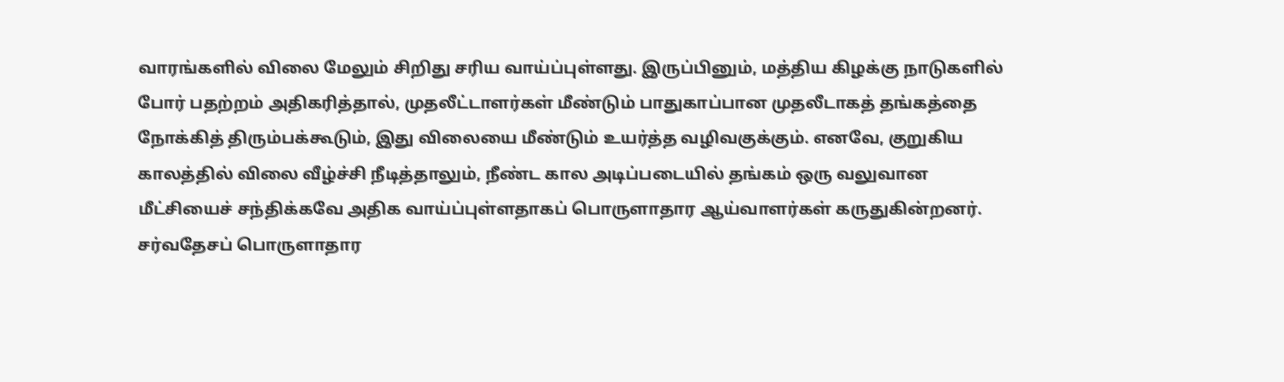வாரங்களில் விலை மேலும் சிறிது சரிய வாய்ப்புள்ளது. இருப்பினும், மத்திய கிழக்கு நாடுகளில் போர் பதற்றம் அதிகரித்தால், முதலீட்டாளர்கள் மீண்டும் பாதுகாப்பான முதலீடாகத் தங்கத்தை நோக்கித் திரும்பக்கூடும், இது விலையை மீண்டும் உயர்த்த வழிவகுக்கும். எனவே, குறுகிய காலத்தில் விலை வீழ்ச்சி நீடித்தாலும், நீண்ட கால அடிப்படையில் தங்கம் ஒரு வலுவான மீட்சியைச் சந்திக்கவே அதிக வாய்ப்புள்ளதாகப் பொருளாதார ஆய்வாளர்கள் கருதுகின்றனர்.
சர்வதேசப் பொருளாதார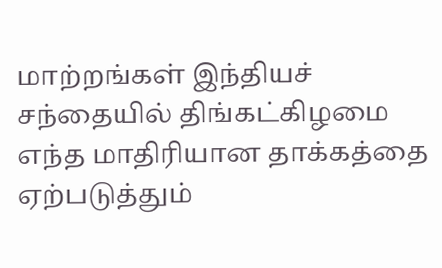மாற்றங்கள் இந்தியச் சந்தையில் திங்கட்கிழமை எந்த மாதிரியான தாக்கத்தை ஏற்படுத்தும்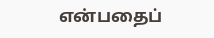என்பதைப்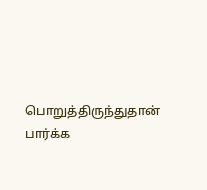பொறுத்திருந்துதான் பார்க்க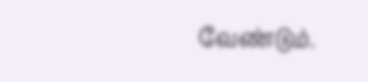வேண்டும்.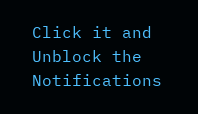Click it and Unblock the Notifications